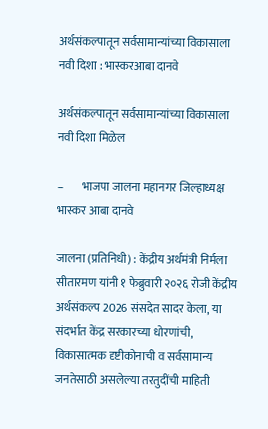अर्थसंकल्पातून सर्वसामान्यांच्या विकासाला नवी दिशा : भास्करआबा दानवे

अर्थसंकल्पातून सर्वसामान्यांच्या विकासाला नवी दिशा मिळेल

–        भाजपा जालना महानगर जिल्हाध्यक्ष भास्कर आबा दानवे

जालना (प्रतिनिधी) : केंद्रीय अर्थमंत्री निर्मला सीतारमण यांनी १ फेब्रुवारी २०२६ रोजी केंद्रीय  अर्थसंकल्प 2026 संसदेत सादर केला, या संदर्भात केंद्र सरकारच्या धोरणांची, विकासात्मक दृष्टीकोनाची व सर्वसामान्य जनतेसाठी असलेल्या तरतुदींची माहिती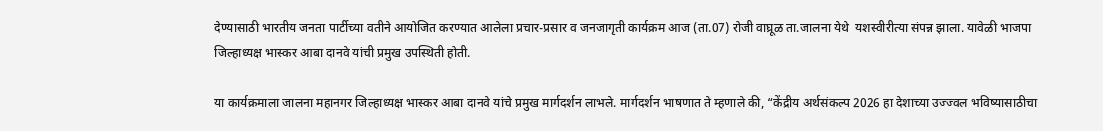देण्यासाठी भारतीय जनता पार्टीच्या वतीने आयोजित करण्यात आलेला प्रचार-प्रसार व जनजागृती कार्यक्रम आज (ता.07) रोजी वाघ्रूळ ता.जालना येथे  यशस्वीरीत्या संपन्न झाला. यावेळी भाजपा जिल्हाध्यक्ष भास्कर आबा दानवे यांची प्रमुख उपस्थिती होती.

या कार्यक्रमाला जालना महानगर जिल्हाध्यक्ष भास्कर आबा दानवे यांचे प्रमुख मार्गदर्शन लाभले. मार्गदर्शन भाषणात ते म्हणाले की, “केंद्रीय अर्थसंकल्प 2026 हा देशाच्या उज्ज्वल भविष्यासाठीचा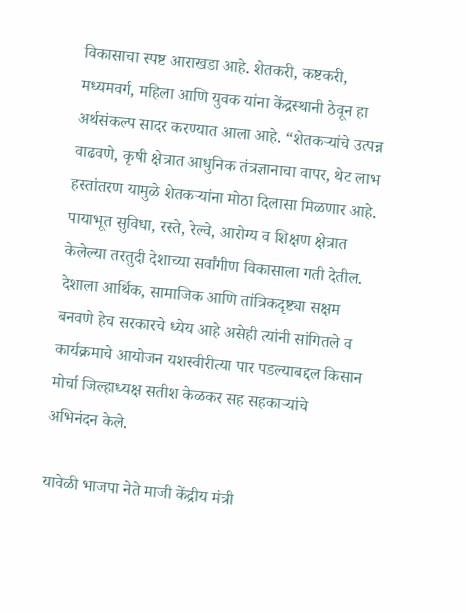विकासाचा स्पष्ट आराखडा आहे. शेतकरी, कष्टकरी, मध्यमवर्ग, महिला आणि युवक यांना केंद्रस्थानी ठेवून हा अर्थसंकल्प सादर करण्यात आला आहे. “शेतकऱ्यांचे उत्पन्न वाढवणे, कृषी क्षेत्रात आधुनिक तंत्रज्ञानाचा वापर, थेट लाभ हस्तांतरण यामुळे शेतकऱ्यांना मोठा दिलासा मिळणार आहे. पायाभूत सुविधा, रस्ते, रेल्वे, आरोग्य व शिक्षण क्षेत्रात केलेल्या तरतुदी देशाच्या सर्वांगीण विकासाला गती देतील. देशाला आर्थिक, सामाजिक आणि तांत्रिकदृष्ट्या सक्षम बनवणे हेच सरकारचे ध्येय आहे असेही त्यांनी सांगितले व कार्यक्रमाचे आयोजन यशस्वीरीत्या पार पडल्याबद्दल किसान मोर्चा जिल्हाध्यक्ष सतीश केळकर सह सहकाऱ्यांचे अभिनंदन केले.

यावेळी भाजपा नेते माजी केंद्रीय मंत्री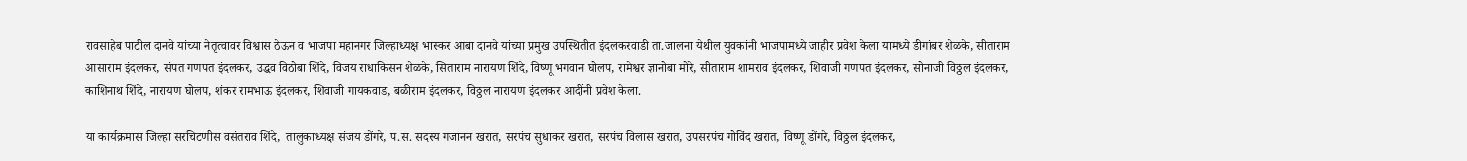रावसाहेब पाटील दानवे यांच्या नेतृत्वावर विश्वास ठेऊन व भाजपा महानगर जिल्हाध्यक्ष भास्कर आबा दानवे यांच्या प्रमुख उपस्थितीत इंदलकरवाडी ता.जालना येथील युवकांनी भाजपामध्ये जाहीर प्रवेश केला यामध्ये डीगांबर शेळके, सीताराम आसाराम इंदलकर, संपत गणपत इंदलकर, उद्धव विठोबा शिंदे, विजय राधाकिसन शेळके, सिताराम नारायण शिंदे, विष्णू भगवान घोलप, रामेश्वर ज्ञानोबा मोरे, सीताराम शामराव इंदलकर, शिवाजी गणपत इंदलकर, सोनाजी विठ्ठल इंदलकर, काशिनाथ शिंदे, नारायण घोलप, शंकर रामभाऊ इंदलकर, शिवाजी गायकवाड, बळीराम इंदलकर, विठ्ठल नारायण इंदलकर आदींनी प्रवेश केला.

या कार्यक्रमास जिल्हा सरचिटणीस वसंतराव शिंदे,  तालुकाध्यक्ष संजय डोंगरे, प.स. सदस्य गजानन खरात, सरपंच सुधाकर खरात, सरपंच विलास खरात, उपसरपंच गोविंद खरात, विष्णू डोंगरे, विठ्ठल इंदलकर,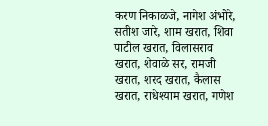करण निकाळजे, नागेश अंभोरे, सतीश जारे, शाम खरात, शिवा पाटील खरात, विलासराव खरात, शेवाळे सर, रामजी खरात, शरद खरात, कैलास खरात, राधेश्याम खरात, गणेश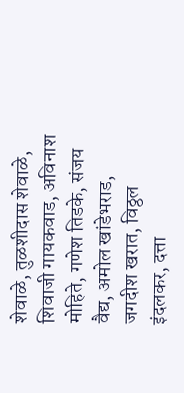शेवाळे, तुळशीदास शेवाळे, शिवाजी गायकवाड, अविनाश मोहिते, गणेश तिडके, संजय वैद्य, अमोल खांडेभराड, जगदीश खरात, विठ्ठल इंदलकर, दत्ता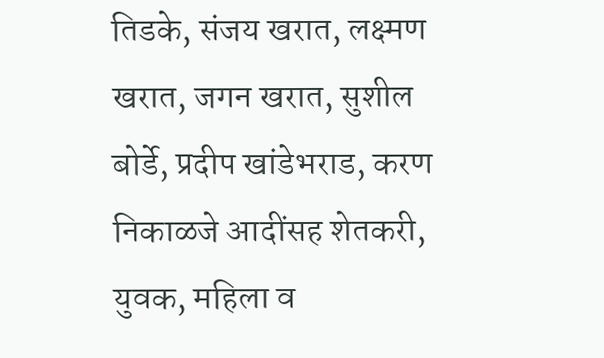तिडके, संजय खरात, लक्ष्मण खरात, जगन खरात, सुशील बोर्डे, प्रदीप खांडेभराड, करण निकाळजे आदींसह शेतकरी, युवक, महिला व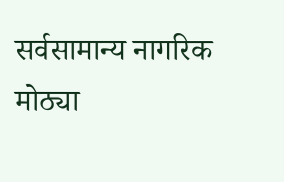सर्वसामान्य नागरिक मोठ्या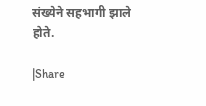संख्येने सहभागी झाले होते.

|Share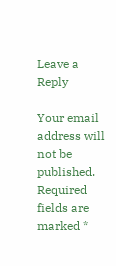Leave a Reply

Your email address will not be published. Required fields are marked *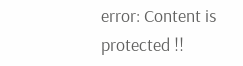error: Content is protected !!